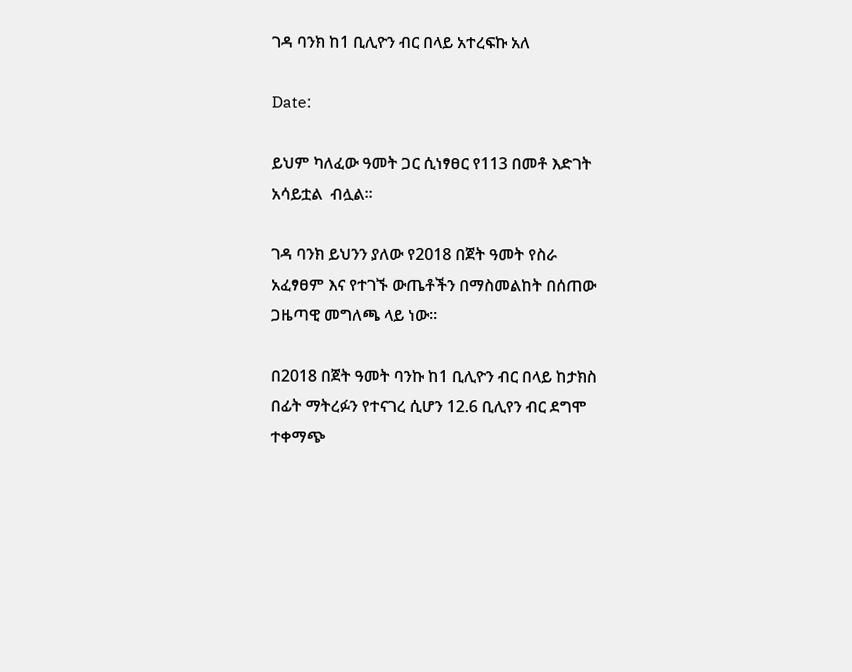ገዳ ባንክ ከ1 ቢሊዮን ብር በላይ አተረፍኩ አለ

Date:

ይህም ካለፈው ዓመት ጋር ሲነፃፀር የ113 በመቶ እድገት አሳይቷል  ብሏል።

ገዳ ባንክ ይህንን ያለው የ2018 በጀት ዓመት የስራ አፈፃፀም እና የተገኙ ውጤቶችን በማስመልከት በሰጠው ጋዜጣዊ መግለጫ ላይ ነው።

በ2018 በጀት ዓመት ባንኩ ከ1 ቢሊዮን ብር በላይ ከታክስ በፊት ማትረፉን የተናገረ ሲሆን 12.6 ቢሊየን ብር ደግሞ ተቀማጭ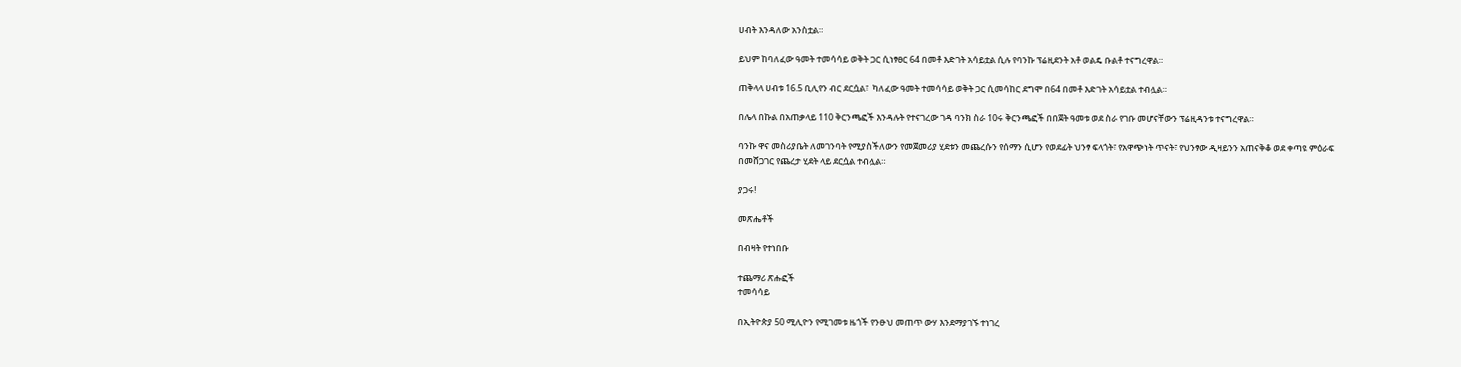ሀብት እንዳለው አንስቷል።

ይህም ከባለፈው ዓመት ተመሳሳይ ወቅት ጋር ሲነፃፀር 64 በመቶ እድገት አሳይቷል ሲሉ የባንኩ ፕሬዚደንት አቶ ወልዴ ቡልቶ ተናግረዋል።

ጠቅላላ ሀብቱ 16.5 ቢሊየን ብር ደርሷል፣  ካለፈው ዓመት ተመሳሳይ ወቅት ጋር ሲመሳከር ደግሞ በ64 በመቶ እድገት አሳይቷል ተብሏል።

በሌላ በኩል በአጠቃላይ 110 ቅርንጫፎች እንዳሉት የተናገረው ገዳ ባንክ ስራ 10ሩ ቅርንጫፎች በበጀት ዓመቱ ወደ ስራ የገቡ መሆናቸውን ፕሬዚዳንቱ ተናግረዋል።

ባንኩ ዋና መስሪያቤት ለመገንባት የሚያስችለውን የመጀመሪያ ሂደቱን መጨረሱን የሰማን ሲሆን የወደፊት ህንፃ ፍላጎት፣ የአዋጭነት ጥናት፣ የህንፃው ዲዛይንን አጠናቅቆ ወደ ቀጣዩ ምዕራፍ በመሸጋገር የጨረታ ሂደት ላይ ደርሷል ተብሏል።

ያጋሩ!

መጽሔቶች

በብዛት የተነበቡ

ተጨማሪ ጽሑፎች
ተመሳሳይ

በኢትዮጵያ 50 ሚሊዮን የሚገመቱ ዜጎች የንፁህ መጠጥ ውሃ እንደማያገኙ ተነገረ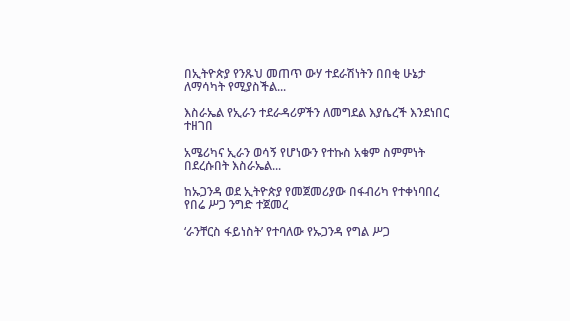በኢትዮጵያ የንጹህ መጠጥ ውሃ ተደራሽነትን በበቂ ሁኔታ ለማሳካት የሚያስችል...

እስራኤል የኢራን ተደራዳሪዎችን ለመግደል እያሴረች እንደነበር ተዘገበ

አሜሪካና ኢራን ወሳኝ የሆነውን የተኩስ አቁም ስምምነት በደረሱበት እስራኤል...

ከኡጋንዳ ወደ ኢትዮጵያ የመጀመሪያው በፋብሪካ የተቀነባበረ  የበሬ ሥጋ ንግድ ተጀመረ

‘ራንቸርስ ፋይነስት’ የተባለው የኡጋንዳ የግል ሥጋ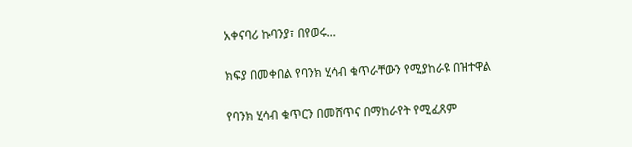አቀናባሪ ኩባንያ፣ በየወሩ...

ክፍያ በመቀበል የባንክ ሂሳብ ቁጥራቸውን የሚያከራዩ በዝተዋል

የባንክ ሂሳብ ቁጥርን በመሸጥና በማከራየት የሚፈጸም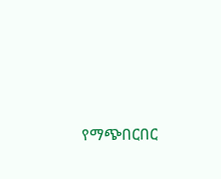የማጭበርበር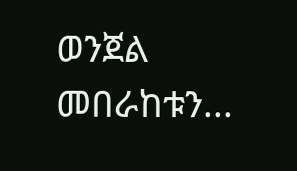ወንጀል መበራከቱን...